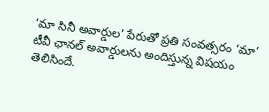‘మా సినీ అవార్డుల’ పేరుతో ప్రతి సంవత్సరం ‘మా’ టీవీ ఛానల్ అవార్డులను అందిస్తున్న విషయం తెలిసిందే.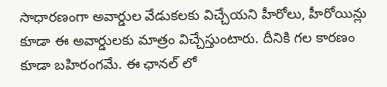సాధారణంగా అవార్డుల వేడుకలకు విచ్చేయని హీరోలు, హీరోయిన్లు కూడా ఈ అవార్డులకు మాత్రం విచ్చేస్తుంటారు. దీనికి గల కారణం కూడా బహిరంగమే. ఈ ఛానల్ లో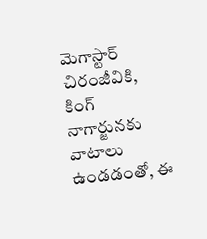మెగాస్టార్ చిరంజీవికి, కింగ్ నాగార్జునకు వాటాలు ఉండడంతో, ఈ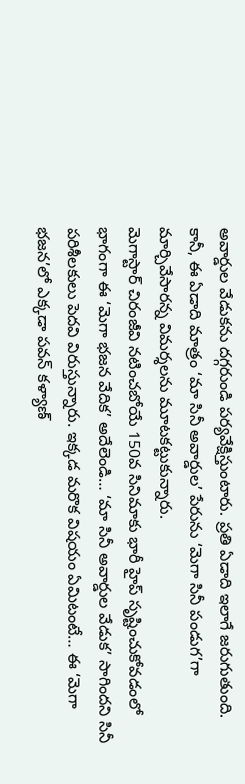అవార్డుల వేడుకను దగ్గరుండి పర్యవేక్షిస్తుంటారు. ప్రతి ఏడాది ఇలాగే జరుగుతుంది. కానీ, ఈ ఏడాది మాత్రం ‘మా సినీ అవార్డుల’ పేరును ‘మెగా సినీ పండుగ’గా మార్చివేసారన్న విమర్శలను మూటకట్టుకున్నారు.
మెగాస్టార్ చిరంజీవి నటించబోయే 150వ సినిమాకు భారీ హైప్ సృష్టించుకోవడంలో భాగంగా ఈ ‘మెగా భజన వేదిక’ అదేలెండి… ‘మా సినీ అవార్డుల వేడుక’ సాగిందని సినీ పరిశీలకులు పెదవి విరుస్తున్నారు. ఇక్కడ మరొక విషయం ఏమిటంటే… ఈ ‘మెగా భజన’లో ఎక్కడా పవన్ కళ్యాణ్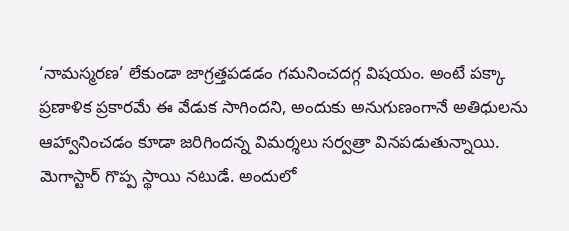‘నామస్మరణ’ లేకుండా జాగ్రత్తపడడం గమనించదగ్గ విషయం. అంటే పక్కా ప్రణాళిక ప్రకారమే ఈ వేడుక సాగిందని, అందుకు అనుగుణంగానే అతిధులను ఆహ్వానించడం కూడా జరిగిందన్న విమర్శలు సర్వత్రా వినపడుతున్నాయి.
మెగాస్టార్ గొప్ప స్థాయి నటుడే. అందులో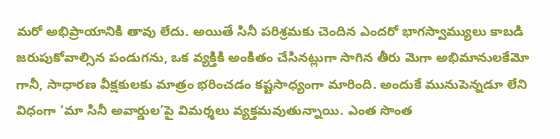మరో అభిప్రాయానికి తావు లేదు. అయితే సినీ పరిశ్రమకు చెందిన ఎందరో భాగస్వామ్యులు కాబడి జరుపుకోవాల్సిన పండుగను, ఒక వ్యక్తికి అంకితం చేసినట్లుగా సాగిన తీరు మెగా అభిమానులకేమో గానీ, సాధారణ వీక్షకులకు మాత్రం భరించడం కష్టసాధ్యంగా మారింది. అందుకే మునుపెన్నడూ లేని విధంగా ‘మా సినీ అవార్డుల’పై విమర్శలు వ్యక్తమవుతున్నాయి. ఎంత సొంత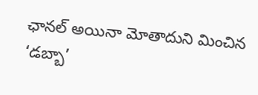ఛానల్ అయినా మోతాదుని మించిన ‘డబ్బా’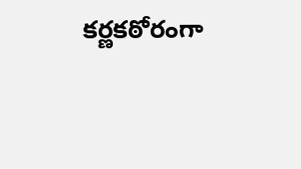కర్ణకఠోరంగా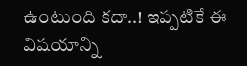ఉంటుంది కదా..! ఇప్పటికే ఈ విషయాన్ని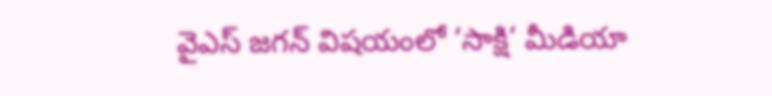వైఎస్ జగన్ విషయంలో ‘సాక్షి’ మీడియా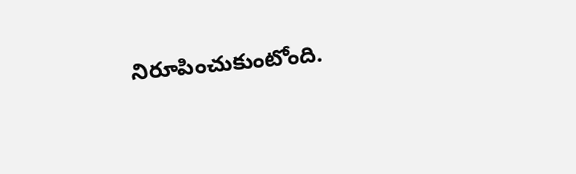నిరూపించుకుంటోంది.